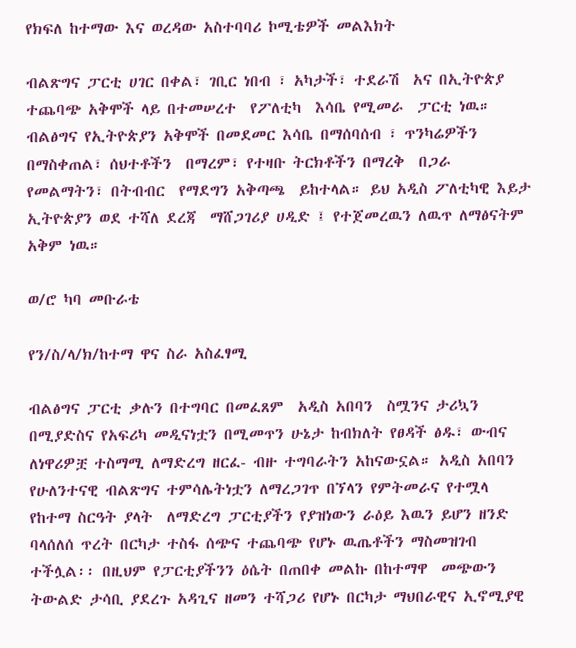የክፍለ ከተማው እና ወረዳው አስተባባሪ ኮሚቴዎች መልእክት

ብልጽግና ፓርቲ ሀገር በቀል፣ ገቢር ነበብ ፣ አካታች፣ ተደራሽ  አና በኢትዮጵያ  ተጨባጭ አቅሞች ላይ በተመሠረተ  የፖለቲካ  እሳቤ የሚመራ  ፓርቲ ነዉ። ብልፅግና የኢትዮጵያን አቅሞች በመደመር እሳቤ በማሰባሰብ ፣ ጥንካሬዎችን በማስቀጠል፣ ሰህተቶችን  በማረም፣ የተዛቡ ትርክቶችን በማረቅ  በጋራ የመልማትን፣ በትብብር  የማደግን አቅጣጫ  ይከተላል። ይህ አዲስ ፖለቲካዊ እይታ ኢትዮጵያን ወደ ተሻለ ደረጃ  ማሸጋገሪያ ሀዲድ ፤ የተጀመረዉን ለዉጥ ለማፅናትም  አቅም ነዉ።

ወ/ሮ ካባ መቡራቴ

የን/ስ/ላ/ክ/ከተማ ዋና ስራ አስፈፃሚ

ብልፅግና ፓርቲ ቃሉን በተግባር በመፈጸም  አዲስ አበባን  ስሟንና ታሪኳን በሚያድስና የአፍሪካ መዲናነቷን በሚመጥን ሁኔታ ከብክለት የፀዳች ፅዱ፣ ውብና ለነዋሪዎቿ ተስማሚ ለማድረግ ዘርፈ- ብዙ ተግባራትን አከናውኗል። አዲስ አበባን የሁለንተናዊ ብልጽግና ተምሳሌትነቷን ለማረጋገጥ በኘላን የምትመራና የተሟላ የከተማ ስርዓት ያላት  ለማድረግ ፓርቲያችን የያዝነውን ራዕይ እዉን ይሆን ዘንድ ባላሰለሰ ጥረት በርካታ ተስፋ ሰጭና ተጨባጭ የሆኑ ዉጤቶችን ማስመዝገብ ተችሏል፡፡ በዚህም የፓርቲያችንን ዕሴት በጠበቀ መልኩ በከተማዋ  መጭውን ትውልድ ታሳቢ ያደረጉ አዳጊና ዘመን ተሻጋሪ የሆኑ በርካታ ማህበራዊና ኢኖሚያዊ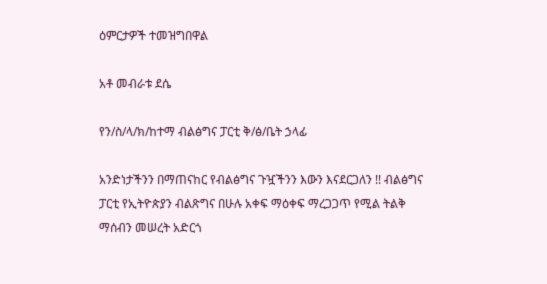ዕምርታዎች ተመዝግበዋል

አቶ መብራቱ ደሴ

የን/ስ/ላ/ክ/ከተማ ብልፅግና ፓርቲ ቅ/ፅ/ቤት ኃላፊ

አንድነታችንን በማጠናከር የብልፅግና ጉዧችንን እውን እናደርጋለን !! ብልፅግና ፓርቲ የኢትዮጵያን ብልጽግና በሁሉ አቀፍ ማዕቀፍ ማረጋጋጥ የሚል ትልቅ ማሰብን መሠረት አድርጎ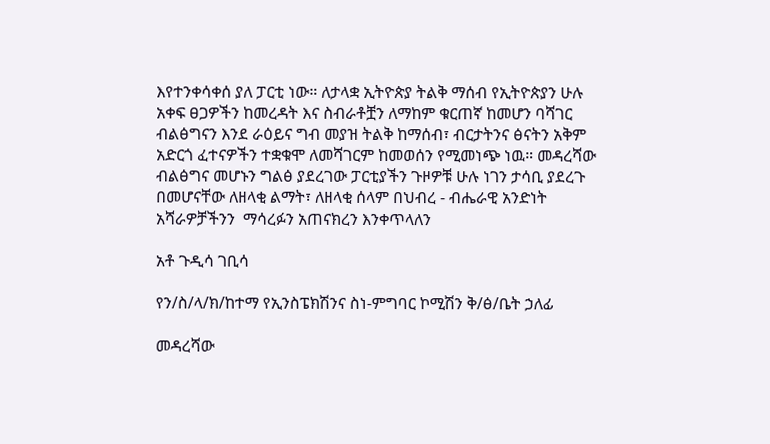እየተንቀሳቀሰ ያለ ፓርቲ ነው። ለታላቋ ኢትዮጵያ ትልቅ ማሰብ የኢትዮጵያን ሁሉ አቀፍ ፀጋዎችን ከመረዳት እና ስብራቶቿን ለማከም ቁርጠኛ ከመሆን ባሻገር ብልፅግናን እንደ ራዕይና ግብ መያዝ ትልቅ ከማሰብ፣ ብርታትንና ፅናትን አቅም አድርጎ ፈተናዎችን ተቋቁሞ ለመሻገርም ከመወሰን የሚመነጭ ነዉ። መዳረሻው ብልፅግና መሆኑን ግልፅ ያደረገው ፓርቲያችን ጉዞዎቹ ሁሉ ነገን ታሳቢ ያደረጉ በመሆናቸው ለዘላቂ ልማት፣ ለዘላቂ ሰላም በህብረ - ብሔራዊ አንድነት አሻራዎቻችንን  ማሳረፉን አጠናክረን እንቀጥላለን

አቶ ጉዲሳ ገቢሳ

የን/ስ/ላ/ክ/ከተማ የኢንስፔክሽንና ስነ-ምግባር ኮሚሽን ቅ/ፅ/ቤት ኃለፊ

መዳረሻው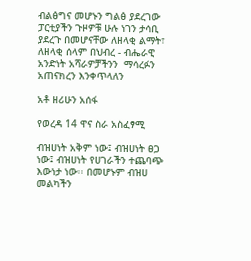ብልፅግና መሆኑን ግልፅ ያደረገው ፓርቲያችን ጉዞዎቹ ሁሉ ነገን ታሳቢ ያደረጉ በመሆናቸው ለዘላቂ ልማት፣ ለዘላቂ ሰላም በህብረ - ብሔራዊ አንድነት አሻራዎቻችንን  ማሳረፉን አጠናክረን እንቀጥላለን

አቶ ዘሪሁን አሰፋ

የወረዳ 14 ዋና ስራ አስፈፃሚ

ብዝሀነት አቅም ነው፤ ብዝሀነት ፀጋ ነው፤ ብዝሀነት የሀገራችን ተጨባጭ እውነታ ነው፡፡ በመሆኑም ብዝሀ መልካችን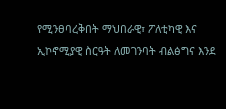የሚንፀባረቅበት ማህበራዊ፣ ፖለቲካዊ እና ኢኮኖሚያዊ ስርዓት ለመገንባት ብልፅግና እንደ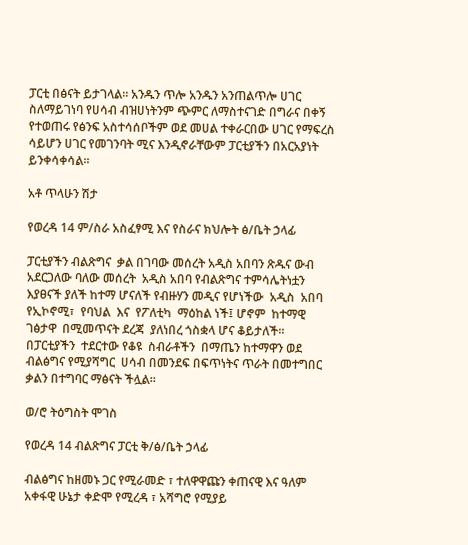ፓርቲ በፅናት ይታገላል፡፡ አንዱን ጥሎ አንዱን አንጠልጥሎ ሀገር ስለማይገነባ የሀሳብ ብዝሀነትንም ጭምር ለማስተናገድ በግራና በቀኝ የተወጠሩ የፅንፍ አስተሳሰቦችም ወደ መሀል ተቀራርበው ሀገር የማፍረስ ሳይሆን ሀገር የመገንባት ሚና እንዲኖራቸውም ፓርቲያችን በአርአያነት ይንቀሳቀሳል፡፡

አቶ ጥላሁን ሽታ

የወረዳ 14 ም/ስራ አስፈፃሚ እና የስራና ክህሎት ፅ/ቤት ኃላፊ

ፓርቲያችን ብልጽግና  ቃል በገባው መሰረት አዲስ አበባን ጽዱና ውብ አደርጋለው ባለው መሰረት  አዲስ አበባ የብልጽግና ተምሳሌትነቷን እያፀናች ያለች ከተማ ሆናለች የብዙሃን መዲና የሆነችው  አዲስ  አበባ  የኢኮኖሚ፣  የባህል  እና  የፖለቲካ  ማዕከል ነች፤ ሆኖም  ከተማዊ ገፅታዋ  በሚመጥናት ደረጃ  ያለነበረ ጎስቋላ ሆና ቆይታለች።  በፓርቲያችን  ተደርተው የቆዩ  ስብራቶችን  በማጤን ከተማዋን ወደ ብልፅግና የሚያሻግር  ሀሳብ በመንደፍ በፍጥነትና ጥራት በመተግበር  ቃልን በተግባር ማፅናት ችሏል።

ወ/ሮ ትዕግስት ሞገስ

የወረዳ 14 ብልጽግና ፓርቲ ቅ/ፅ/ቤት ኃላፊ

ብልፅግና ከዘመኑ ጋር የሚራመድ ፣ ተለዋዋጩን ቀጠናዊ እና ዓለም አቀፋዊ ሁኔታ ቀድሞ የሚረዳ ፣ አሻግሮ የሚያይ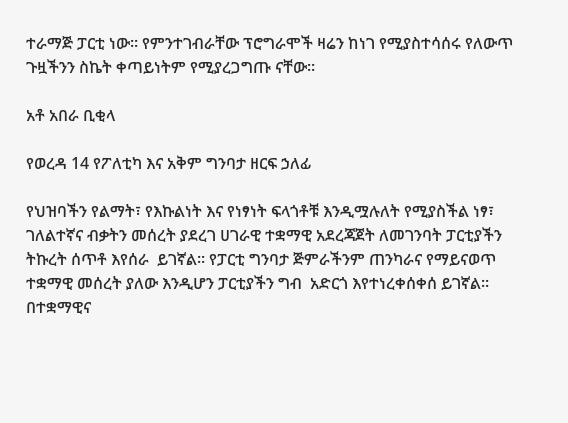ተራማጅ ፓርቲ ነው። የምንተገብራቸው ፕሮግራሞች ዛሬን ከነገ የሚያስተሳሰሩ የለውጥ ጉዟችንን ስኬት ቀጣይነትም የሚያረጋግጡ ናቸው።

አቶ አበራ ቢቂላ

የወረዳ 14 የፖለቲካ እና አቅም ግንባታ ዘርፍ ኃለፊ

የህዝባችን የልማት፣ የእኩልነት እና የነፃነት ፍላጎቶቹ እንዲሟሉለት የሚያስችል ነፃ፣ ገለልተኛና ብቃትን መሰረት ያደረገ ሀገራዊ ተቋማዊ አደረጃጀት ለመገንባት ፓርቲያችን ትኩረት ሰጥቶ እየሰራ  ይገኛል፡፡ የፓርቲ ግንባታ ጅምራችንም ጠንካራና የማይናወጥ ተቋማዊ መሰረት ያለው እንዲሆን ፓርቲያችን ግብ  አድርጎ እየተነረቀሰቀሰ ይገኛል፡፡ በተቋማዊና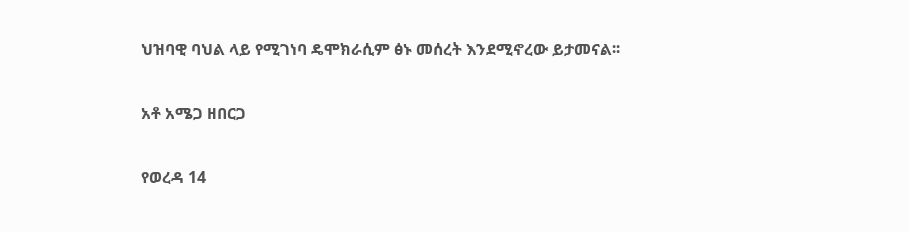ህዝባዊ ባህል ላይ የሚገነባ ዴሞክራሲም ፅኑ መሰረት እንደሚኖረው ይታመናል፡፡

አቶ አሜጋ ዘበርጋ

የወረዳ 14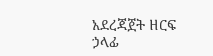አደረጃጀት ዘርፍ ኃላፊ